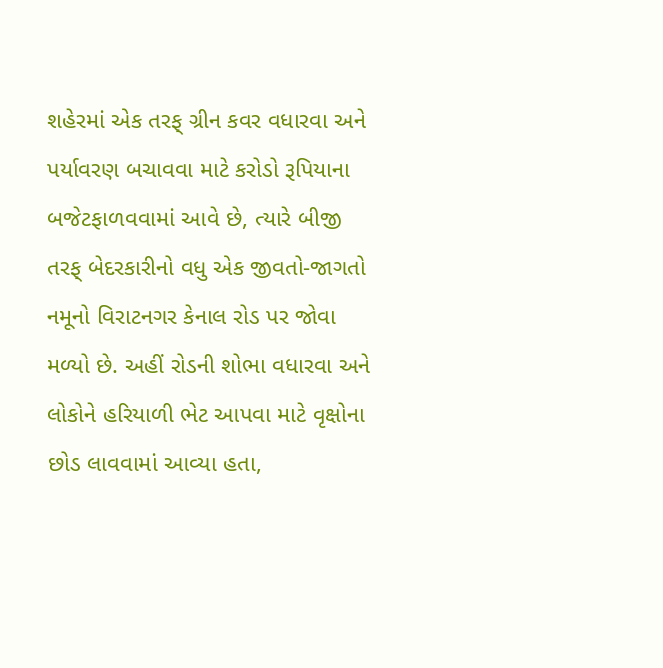શહેરમાં એક તરફ્ ગ્રીન કવર વધારવા અને પર્યાવરણ બચાવવા માટે કરોડો રૂપિયાના બજેટફાળવવામાં આવે છે, ત્યારે બીજી તરફ્ બેદરકારીનો વધુ એક જીવતો-જાગતો નમૂનો વિરાટનગર કેનાલ રોડ પર જોવા મળ્યો છે. અહીં રોડની શોભા વધારવા અને લોકોને હરિયાળી ભેટ આપવા માટે વૃક્ષોના છોડ લાવવામાં આવ્યા હતા,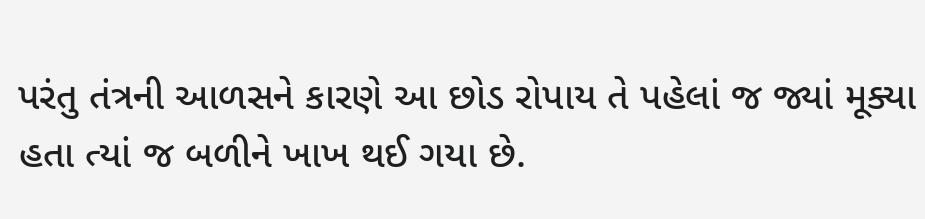પરંતુ તંત્રની આળસને કારણે આ છોડ રોપાય તે પહેલાં જ જ્યાં મૂક્યા હતા ત્યાં જ બળીને ખાખ થઈ ગયા છે.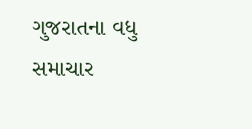ગુજરાતના વધુ સમાચાર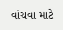વાંચવા માટે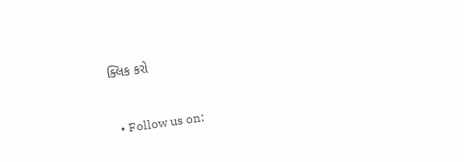ક્લિક કરો


  • Follow us on: